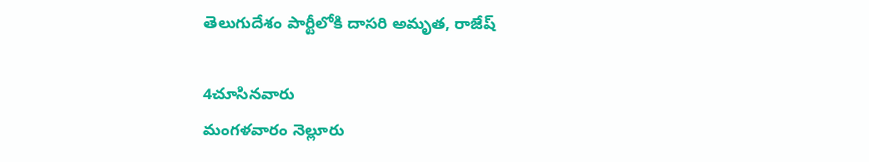తెలుగుదేశం పార్టీలోకి దాసరి అమృత, రాజేష్

4చూసినవారు
మంగళవారం నెల్లూరు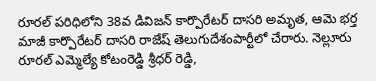రూరల్ పరిధిలోని 38వ డివిజన్ కార్పొరేటర్ దాసరి అమృత, ఆమె భర్త మాజీ కార్పొరేటర్ దాసరి రాజేష్ తెలుగుదేశంపార్టీలో చేరారు. నెల్లూరు రూరల్ ఎమ్మెల్యే కోటంరెడ్డి శ్రీధర్ రెడ్డి,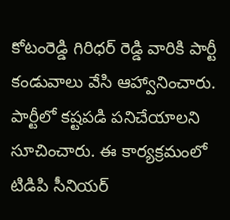కోటంరెడ్డి గిరిధర్ రెడ్డి వారికి పార్టీ కండువాలు వేసి ఆహ్వానించారు. పార్టీలో కష్టపడి పనిచేయాలని సూచించారు. ఈ కార్యక్రమంలో టిడిపి సీనియర్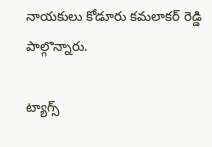నాయకులు కోడూరు కమలాకర్ రెడ్డి పాల్గొన్నారు.

ట్యాగ్స్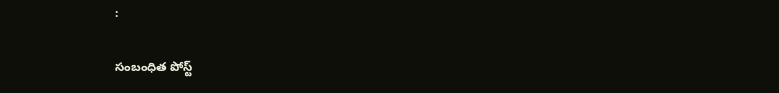:

సంబంధిత పోస్ట్